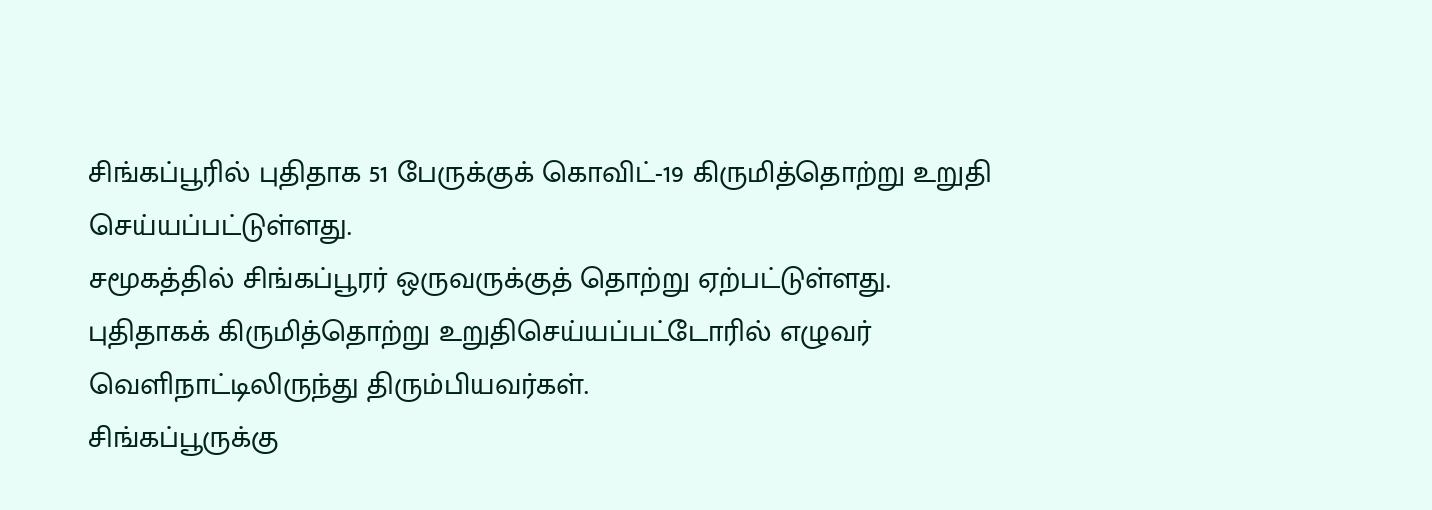சிங்கப்பூரில் புதிதாக 51 பேருக்குக் கொவிட்-19 கிருமித்தொற்று உறுதி செய்யப்பட்டுள்ளது.
சமூகத்தில் சிங்கப்பூரர் ஒருவருக்குத் தொற்று ஏற்பட்டுள்ளது.
புதிதாகக் கிருமித்தொற்று உறுதிசெய்யப்பட்டோரில் எழுவர் வெளிநாட்டிலிருந்து திரும்பியவர்கள்.
சிங்கப்பூருக்கு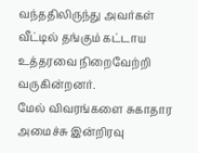வந்ததிலிருந்து அவர்கள் வீட்டில் தங்கும் கட்டாய உத்தரவை நிறைவேற்றி வருகின்றனர்.
மேல் விவரங்களை சுகாதார அமைச்சு இன்றிரவு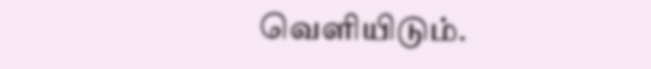வெளியிடும்.